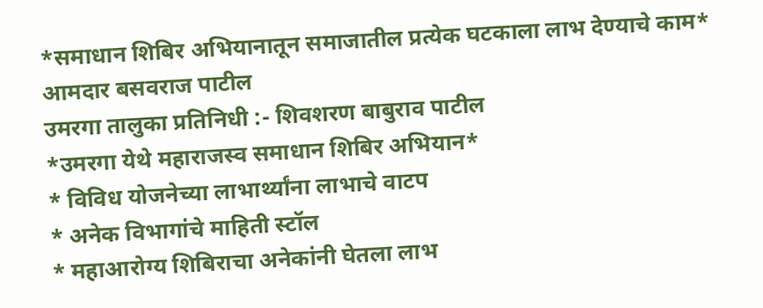*समाधान शिबिर अभियानातून समाजातील प्रत्येक घटकाला लाभ देण्याचे काम* आमदार बसवराज पाटील
उमरगा तालुका प्रतिनिधी :- शिवशरण बाबुराव पाटील
*उमरगा येथे महाराजस्व समाधान शिबिर अभियान*
* विविध योजनेच्या लाभार्थ्यांना लाभाचे वाटप
* अनेक विभागांचे माहिती स्टॉल
* महाआरोग्य शिबिराचा अनेकांनी घेतला लाभ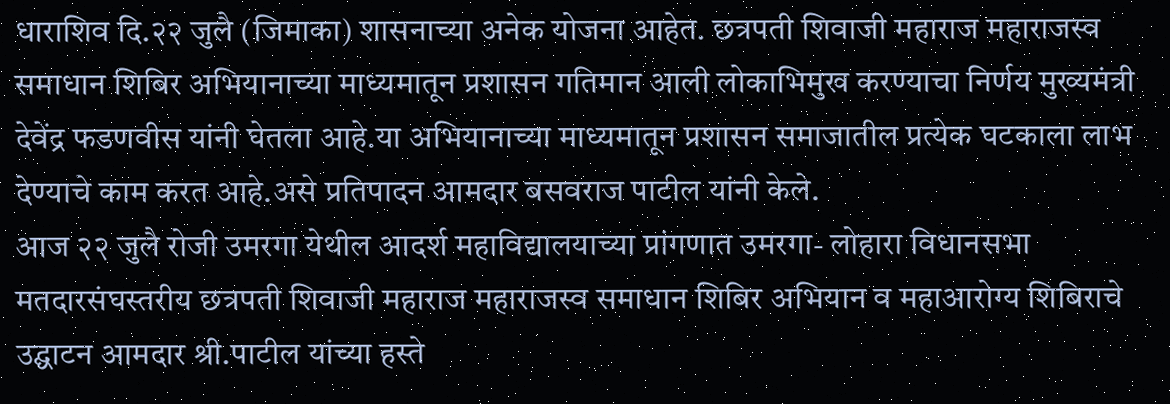धाराशिव दि.२२ जुलै (जिमाका) शासनाच्या अनेक योजना आहेत. छत्रपती शिवाजी महाराज महाराजस्व समाधान शिबिर अभियानाच्या माध्यमातून प्रशासन गतिमान आली लोकाभिमुख करण्याचा निर्णय मुख्यमंत्री देवेंद्र फडणवीस यांनी घेतला आहे.या अभियानाच्या माध्यमातून प्रशासन समाजातील प्रत्येक घटकाला लाभ देण्याचे काम करत आहे.असे प्रतिपादन आमदार बसवराज पाटील यांनी केले.
आज २२ जुलै रोजी उमरगा येथील आदर्श महाविद्यालयाच्या प्रांगणात उमरगा- लोहारा विधानसभा मतदारसंघस्तरीय छत्रपती शिवाजी महाराज महाराजस्व समाधान शिबिर अभियान व महाआरोग्य शिबिराचे उद्घाटन आमदार श्री.पाटील यांच्या हस्ते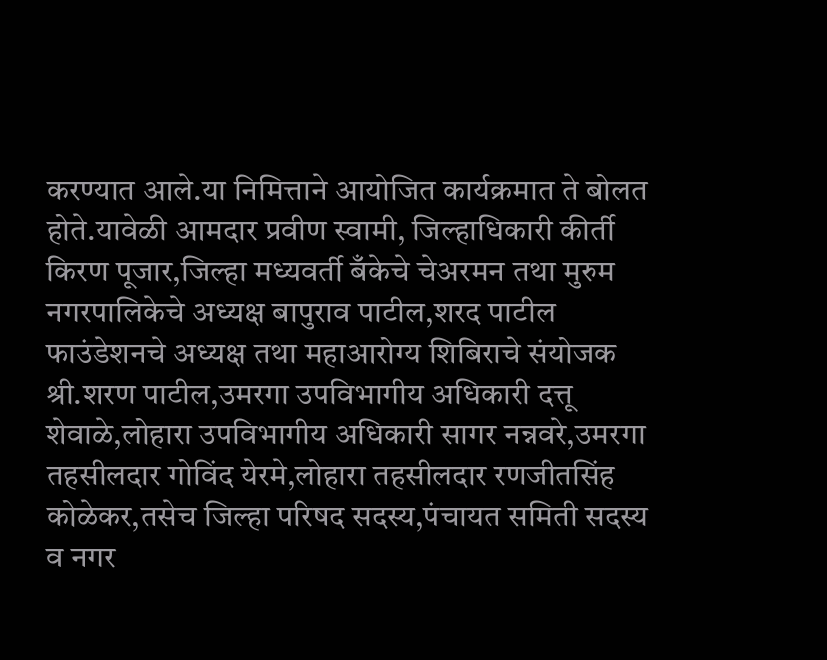करण्यात आले.या निमित्ताने आयोजित कार्यक्रमात ते बोलत होते.यावेळी आमदार प्रवीण स्वामी, जिल्हाधिकारी कीर्ती किरण पूजार,जिल्हा मध्यवर्ती बँकेचे चेअरमन तथा मुरुम नगरपालिकेचे अध्यक्ष बापुराव पाटील,शरद पाटील फाउंडेशनचे अध्यक्ष तथा महाआरोग्य शिबिराचे संयोजक श्री.शरण पाटील,उमरगा उपविभागीय अधिकारी दत्तू शेवाळे,लोहारा उपविभागीय अधिकारी सागर नन्नवरे,उमरगा तहसीलदार गोविंद येरमे,लोहारा तहसीलदार रणजीतसिंह कोळेकर,तसेच जिल्हा परिषद सदस्य,पंचायत समिती सदस्य व नगर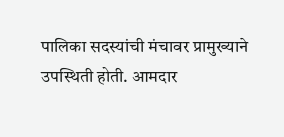पालिका सदस्यांची मंचावर प्रामुख्याने उपस्थिती होती. आमदार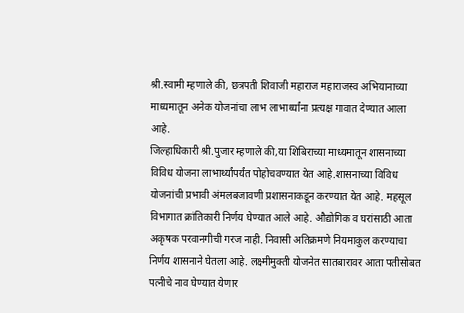श्री.स्वामी म्हणाले की, छत्रपती शिवाजी महाराज महाराजस्व अभियानाच्या माध्यमातून अनेक योजनांचा लाभ लाभार्थ्यांना प्रत्यक्ष गावात देण्यात आला आहे.
जिल्हाधिकारी श्री.पुजार म्हणाले की,या शिबिराच्या माध्यमातून शासनाच्या विविध योजना लाभार्थ्यांपर्यंत पोहोचवण्यात येत आहे.शासनाच्या विविध योजनांची प्रभावी अंमलबजावणी प्रशासनाकडून करण्यात येत आहे. महसूल विभागात क्रांतिकारी निर्णय घेण्यात आले आहे. औद्योगिक व घरांसाठी आता अकृषक परवानगीची गरज नाही. निवासी अतिक्रमणे नियमाकुल करण्याचा निर्णय शासनाने घेतला आहे. लक्ष्मीमुक्ती योजनेत सातबारावर आता पतीसोबत पत्नीचे नाव घेण्यात येणार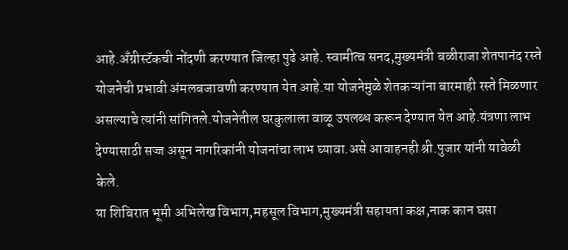आहे.अँग्रीस्टॅकची नोंदणी करण्यात जिल्हा पुढे आहे. स्वामीत्व सनद,मुख्यमंत्री बळीराजा शेतपानंद रस्ते योजनेची प्रभावी अंमलबजावणी करण्यात येत आहे.या योजनेमुळे शेतकऱ्यांना बारमाही रस्ते मिळणार असल्याचे त्यांनी सांगितले.योजनेतील घरकुलाला वाळू उपलब्ध करून देण्यात येत आहे.यंत्रणा लाभ देण्यासाठी सज्ज असून नागरिकांनी योजनांचा लाभ घ्यावा.असे आवाहनही श्री.पुजार यांनी यावेळी केले.
या शिबिरात भूमी अभिलेख विभाग,महसूल विभाग,मुख्यमंत्री सहायता कक्ष,नाक कान घसा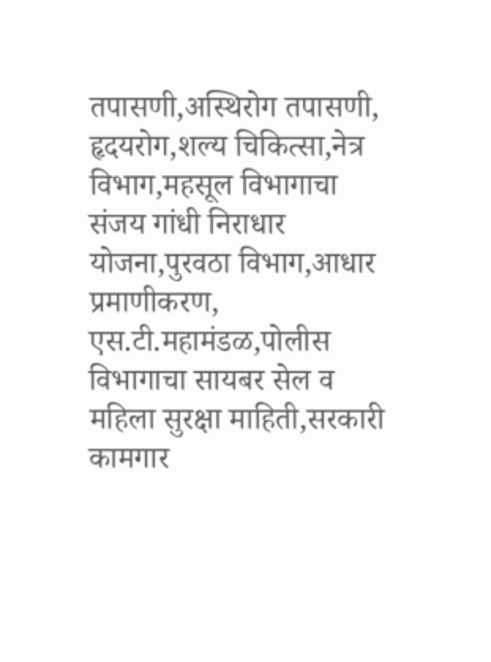तपासणी,अस्थिरोग तपासणी, हृदयरोग,शल्य चिकित्सा,नेत्र विभाग,महसूल विभागाचा संजय गांधी निराधार योजना,पुरवठा विभाग,आधार प्रमाणीकरण, एस.टी.महामंडळ,पोलीस विभागाचा सायबर सेल व महिला सुरक्षा माहिती,सरकारी कामगार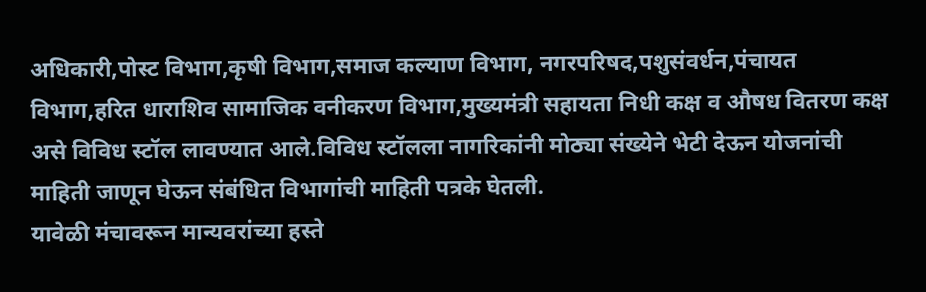अधिकारी,पोस्ट विभाग,कृषी विभाग,समाज कल्याण विभाग, नगरपरिषद,पशुसंवर्धन,पंचायत विभाग,हरित धाराशिव सामाजिक वनीकरण विभाग,मुख्यमंत्री सहायता निधी कक्ष व औषध वितरण कक्ष असे विविध स्टॉल लावण्यात आले.विविध स्टॉलला नागरिकांनी मोठ्या संख्येने भेटी देऊन योजनांची माहिती जाणून घेऊन संबंधित विभागांची माहिती पत्रके घेतली.
यावेळी मंचावरून मान्यवरांच्या हस्ते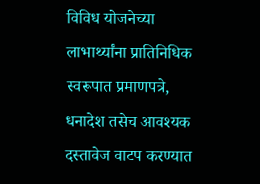विविध योजनेच्या लाभार्थ्यांना प्रातिनिधिक स्वरूपात प्रमाणपत्रे, धनादेश तसेच आवश्यक दस्तावेज वाटप करण्यात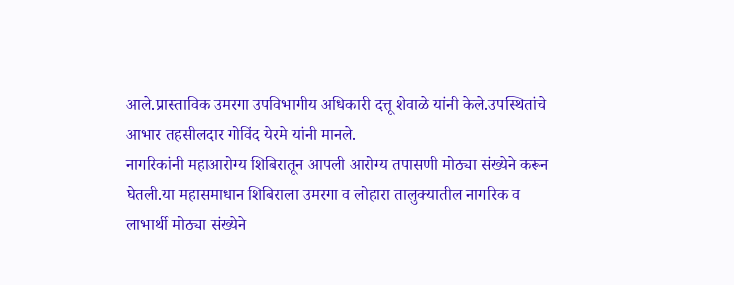आले.प्रास्ताविक उमरगा उपविभागीय अधिकारी दत्तू शेवाळे यांनी केले.उपस्थितांचे आभार तहसीलदार गोविंद येरमे यांनी मानले.
नागरिकांनी महाआरोग्य शिबिरातून आपली आरोग्य तपासणी मोठ्या संख्येने करून घेतली.या महासमाधान शिबिराला उमरगा व लोहारा तालुक्यातील नागरिक व लाभार्थी मोठ्या संख्येने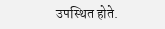उपस्थित होते.